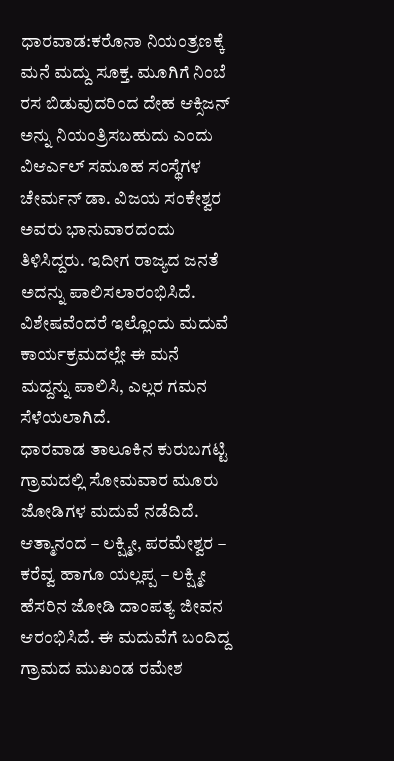ಧಾರವಾಡ:ಕರೊನಾ ನಿಯಂತ್ರಣಕ್ಕೆ ಮನೆ ಮದ್ದು ಸೂಕ್ತ. ಮೂಗಿಗೆ ನಿಂಬೆ ರಸ ಬಿಡುವುದರಿಂದ ದೇಹ ಆಕ್ಸಿಜನ್ ಅನ್ನು ನಿಯಂತ್ರಿಸಬಹುದು ಎಂದು ವಿಆರ್ಎಲ್ ಸಮೂಹ ಸಂಸ್ಥೆಗಳ ಚೇರ್ಮನ್ ಡಾ. ವಿಜಯ ಸಂಕೇಶ್ವರ ಅವರು ಭಾನುವಾರದಂದು ತಿಳಿಸಿದ್ದರು. ಇದೀಗ ರಾಜ್ಯದ ಜನತೆ ಅದನ್ನು ಪಾಲಿಸಲಾರಂಭಿಸಿದೆ. ವಿಶೇಷವೆಂದರೆ ಇಲ್ಲೊಂದು ಮದುವೆ ಕಾರ್ಯಕ್ರಮದಲ್ಲೇ ಈ ಮನೆ ಮದ್ದನ್ನು ಪಾಲಿಸಿ, ಎಲ್ಲರ ಗಮನ ಸೆಳೆಯಲಾಗಿದೆ.
ಧಾರವಾಡ ತಾಲೂಕಿನ ಕುರುಬಗಟ್ಟಿ ಗ್ರಾಮದಲ್ಲಿ ಸೋಮವಾರ ಮೂರು ಜೋಡಿಗಳ ಮದುವೆ ನಡೆದಿದೆ. ಆತ್ಮಾನಂದ – ಲಕ್ಷ್ಮೀ, ಪರಮೇಶ್ವರ – ಕರೆವ್ವ ಹಾಗೂ ಯಲ್ಲಪ್ಪ – ಲಕ್ಷ್ಮೀ ಹೆಸರಿನ ಜೋಡಿ ದಾಂಪತ್ಯ ಜೀವನ ಆರಂಭಿಸಿದೆ. ಈ ಮದುವೆಗೆ ಬಂದಿದ್ದ ಗ್ರಾಮದ ಮುಖಂಡ ರಮೇಶ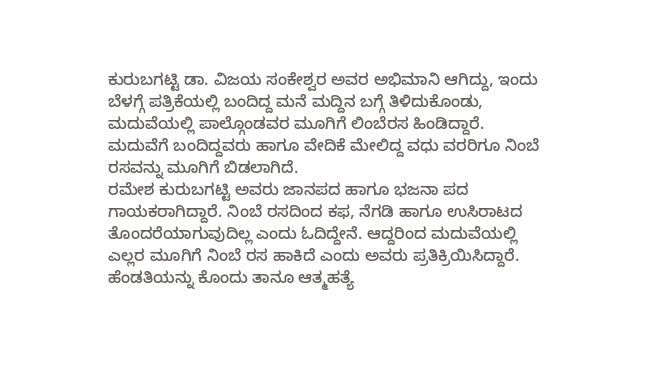ಕುರುಬಗಟ್ಟಿ ಡಾ. ವಿಜಯ ಸಂಕೇಶ್ವರ ಅವರ ಅಭಿಮಾನಿ ಆಗಿದ್ದು, ಇಂದು ಬೆಳಗ್ಗೆ ಪತ್ರಿಕೆಯಲ್ಲಿ ಬಂದಿದ್ದ ಮನೆ ಮದ್ದಿನ ಬಗ್ಗೆ ತಿಳಿದುಕೊಂಡು, ಮದುವೆಯಲ್ಲಿ ಪಾಲ್ಗೊಂಡವರ ಮೂಗಿಗೆ ಲಿಂಬೆರಸ ಹಿಂಡಿದ್ದಾರೆ.
ಮದುವೆಗೆ ಬಂದಿದ್ದವರು ಹಾಗೂ ವೇದಿಕೆ ಮೇಲಿದ್ದ ವಧು ವರರಿಗೂ ನಿಂಬೆ ರಸವನ್ನು ಮೂಗಿಗೆ ಬಿಡಲಾಗಿದೆ.
ರಮೇಶ ಕುರುಬಗಟ್ಟಿ ಅವರು ಜಾನಪದ ಹಾಗೂ ಭಜನಾ ಪದ ಗಾಯಕರಾಗಿದ್ದಾರೆ. ನಿಂಬೆ ರಸದಿಂದ ಕಫ, ನೆಗಡಿ ಹಾಗೂ ಉಸಿರಾಟದ ತೊಂದರೆಯಾಗುವುದಿಲ್ಲ ಎಂದು ಓದಿದ್ದೇನೆ. ಆದ್ದರಿಂದ ಮದುವೆಯಲ್ಲಿ ಎಲ್ಲರ ಮೂಗಿಗೆ ನಿಂಬೆ ರಸ ಹಾಕಿದೆ ಎಂದು ಅವರು ಪ್ರತಿಕ್ರಿಯಿಸಿದ್ದಾರೆ.
ಹೆಂಡತಿಯನ್ನು ಕೊಂದು ತಾನೂ ಆತ್ಮಹತ್ಯೆ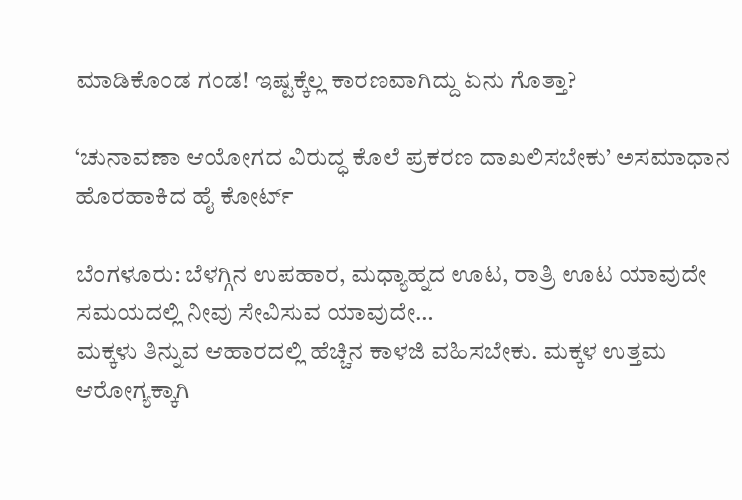ಮಾಡಿಕೊಂಡ ಗಂಡ! ಇಷ್ಟಕ್ಕೆಲ್ಲ ಕಾರಣವಾಗಿದ್ದು ಏನು ಗೊತ್ತಾ?

‘ಚುನಾವಣಾ ಆಯೋಗದ ವಿರುದ್ಧ ಕೊಲೆ ಪ್ರಕರಣ ದಾಖಲಿಸಬೇಕು’ ಅಸಮಾಧಾನ ಹೊರಹಾಕಿದ ಹೈ ಕೋರ್ಟ್

ಬೆಂಗಳೂರು: ಬೆಳಗ್ಗಿನ ಉಪಹಾರ, ಮಧ್ಯಾಹ್ನದ ಊಟ, ರಾತ್ರಿ ಊಟ ಯಾವುದೇ ಸಮಯದಲ್ಲಿ ನೀವು ಸೇವಿಸುವ ಯಾವುದೇ…
ಮಕ್ಕಳು ತಿನ್ನುವ ಆಹಾರದಲ್ಲಿ ಹೆಚ್ಚಿನ ಕಾಳಜಿ ವಹಿಸಬೇಕು. ಮಕ್ಕಳ ಉತ್ತಮ ಆರೋಗ್ಯಕ್ಕಾಗಿ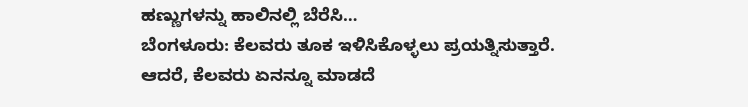ಹಣ್ಣುಗಳನ್ನು ಹಾಲಿನಲ್ಲಿ ಬೆರೆಸಿ…
ಬೆಂಗಳೂರು: ಕೆಲವರು ತೂಕ ಇಳಿಸಿಕೊಳ್ಳಲು ಪ್ರಯತ್ನಿಸುತ್ತಾರೆ. ಆದರೆ, ಕೆಲವರು ಏನನ್ನೂ ಮಾಡದೆ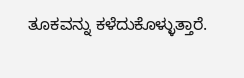ತೂಕವನ್ನು ಕಳೆದುಕೊಳ್ಳುತ್ತಾರೆ.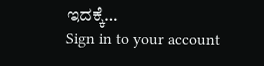ಇದಕ್ಕೆ…
Sign in to your account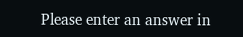Please enter an answer in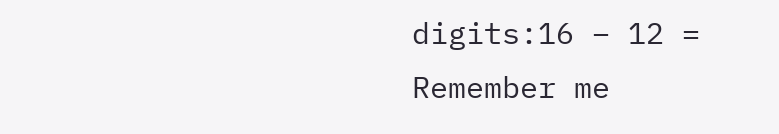digits:16 − 12 =
Remember me